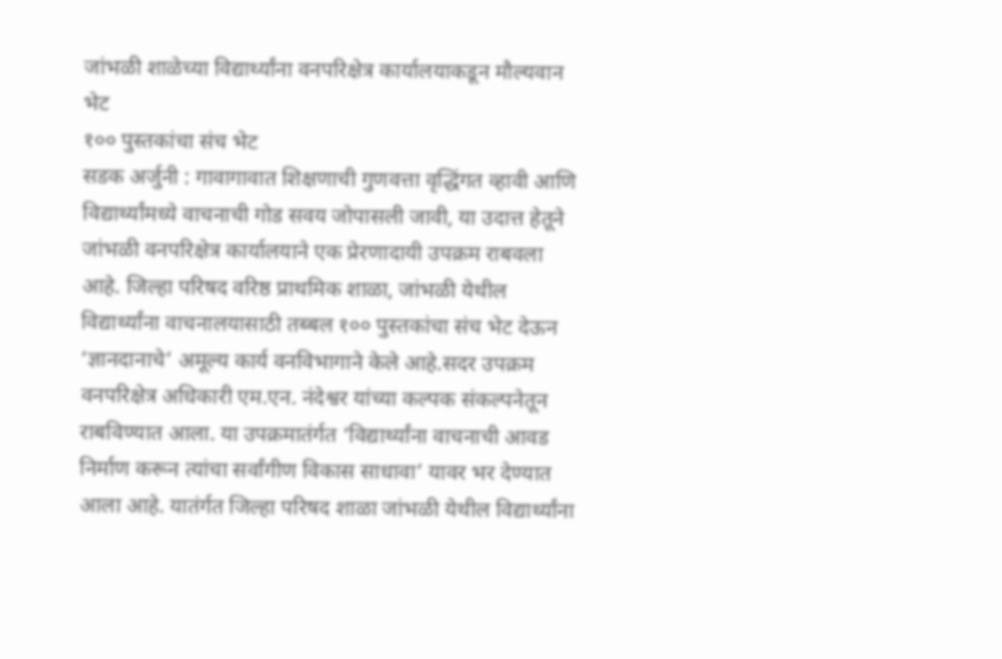जांभळी शाळेच्या विद्यार्थ्यांना वनपरिक्षेत्र कार्यालयाकडून मौल्यवान भेट
१०० पुस्तकांचा संच भेट
सडक अर्जुनी : गावागावात शिक्षणाची गुणवत्ता वृद्धिंगत व्हावी आणि विद्यार्थ्यांमध्ये वाचनाची गोड सवय जोपासली जावी, या उदात्त हेतूने जांभळी वनपरिक्षेत्र कार्यालयाने एक प्रेरणादायी उपक्रम राबवला आहे. जिल्हा परिषद वरिष्ठ प्राथमिक शाळा, जांभळी येथील विद्यार्थ्यांना वाचनालयासाठी तब्बल १०० पुस्तकांचा संच भेट देऊन ‘ज्ञानदानाचे’ अमूल्य कार्य वनविभागाने केले आहे.सदर उपक्रम वनपरिक्षेत्र अधिकारी एम.एन. नंदेश्वर यांच्या कल्पक संकल्पनेतून राबविण्यात आला. या उपक्रमातंर्गत ‘विद्यार्थ्यांना वाचनाची आवड निर्माण करून त्यांचा सर्वांगीण विकास साधावा’ यावर भर देण्यात आला आहे. यातंर्गत जिल्हा परिषद शाळा जांभळी येथील विद्यार्थ्यांना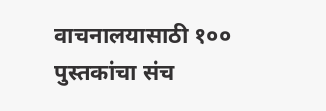वाचनालयासाठी १०० पुस्तकांचा संच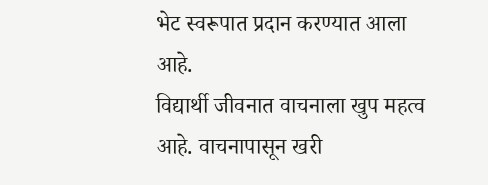भेट स्वरूपात प्रदान करण्यात आला आहे.
विद्यार्थी जीवनात वाचनाला खुप महत्व आहे. वाचनापासून खरी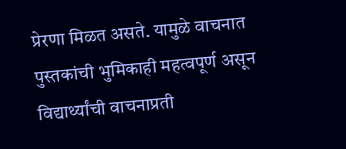प्रेरणा मिळत असते. यामुळे वाचनात पुस्तकांची भुमिकाही महत्वपूर्ण असून विद्यार्थ्यांची वाचनाप्रती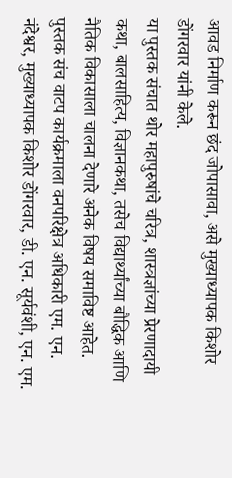आवड निर्माण करून छंद जोपासावा, असे मुख्याध्यापक किशोर डोंगरवार यांनी केले.
या पुस्तक संचात थोर महापुरुषांचे चरित्र, शास्त्रज्ञांच्या प्रेरणादायी कथा, बालसाहित्य, विज्ञानकथा, तसेच विद्यार्थ्यांच्या बौद्धिक आणि नैतिक विकासाला चालना देणारे अनेक विषय समाविष्ट आहेत. पुस्तक संच वाटप कार्यक्रमाला वनपरिक्षेत्र अधिकारी एम. एन. नंदेश्वर, मुख्याध्यापक किशोर डोंगरवार, डी. एन. सूर्यवंशी, एन. एम.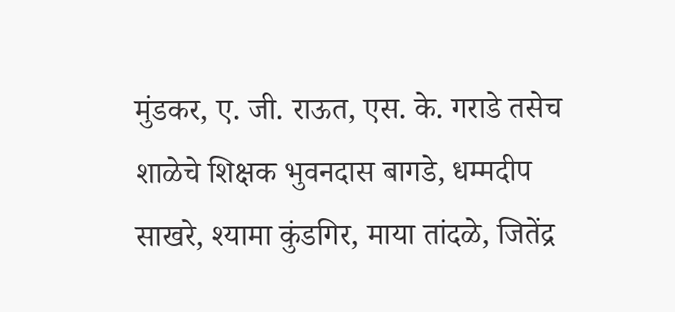मुंडकर, ए. जी. राऊत, एस. के. गराडे तसेच शाळेचे शिक्षक भुवनदास बागडे, धम्मदीप साखरे, श्यामा कुंडगिर, माया तांदळे, जितेंद्र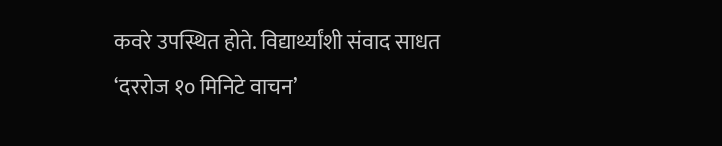कवरे उपस्थित होते. विद्यार्थ्यांशी संवाद साधत ‘दररोज १० मिनिटे वाचन’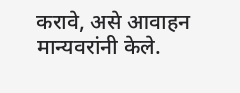करावे, असे आवाहन मान्यवरांनी केले.